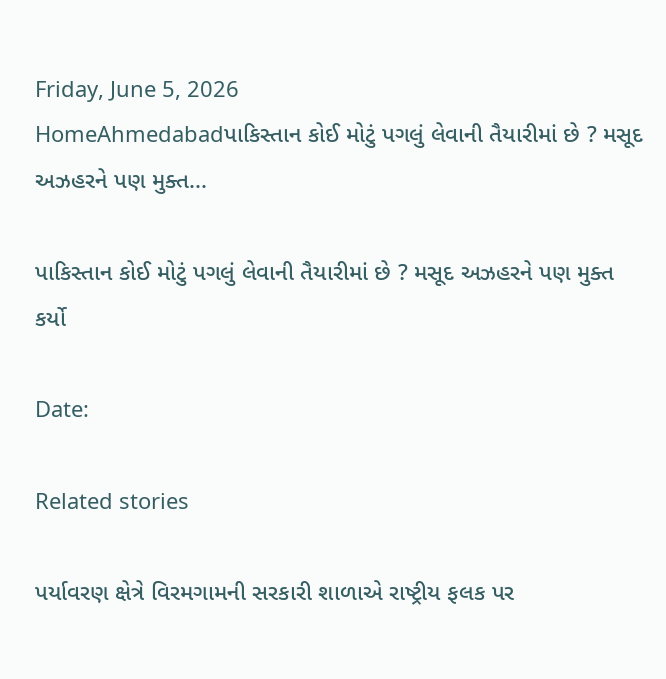Friday, June 5, 2026
HomeAhmedabadપાકિસ્તાન કોઈ મોટું પગલું લેવાની તૈયારીમાં છે ? મસૂદ અઝહરને પણ મુક્ત...

પાકિસ્તાન કોઈ મોટું પગલું લેવાની તૈયારીમાં છે ? મસૂદ અઝહરને પણ મુક્ત કર્યો

Date:

Related stories

પર્યાવરણ ક્ષેત્રે વિરમગામની સરકારી શાળાએ રાષ્ટ્રીય ફલક પર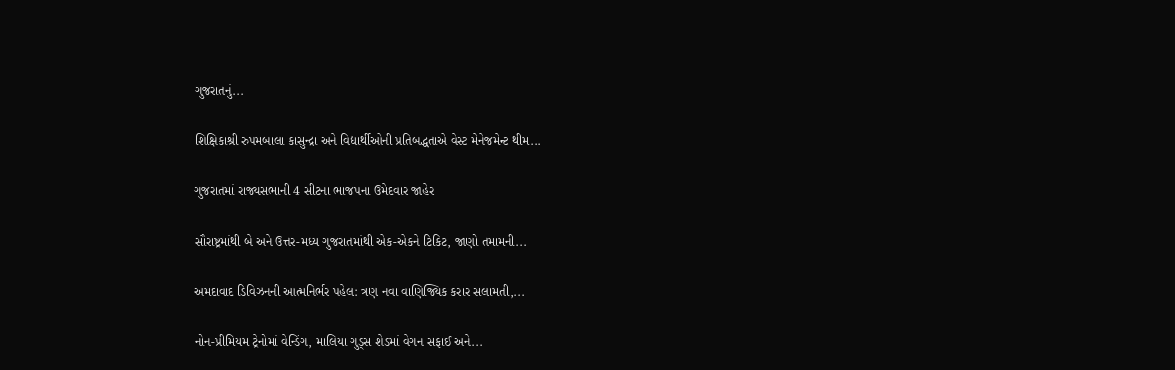ગુજરાતનું...

શિક્ષિકાશ્રી રુપમબાલા કાસુન્દ્રા અને વિદ્યાર્થીઓની પ્રતિબદ્ધતાએ વેસ્ટ મેનેજમેન્ટ થીમ...

ગુજરાતમાં રાજ્યસભાની 4 સીટના ભાજપના ઉમેદવાર જાહેર

સૌરાષ્ટ્રમાંથી બે અને ઉત્તર-મધ્ય ગુજરાતમાંથી એક-એકને ટિકિટ, જાણો તમામની...

અમદાવાદ ડિવિઝનની આત્મનિર્ભર પહેલ: ત્રણ નવા વાણિજ્યિક કરાર સલામતી,...

નોન-પ્રીમિયમ ટ્રેનોમાં વેન્ડિંગ, માલિયા ગુડ્સ શેડમાં વેગન સફાઈ અને...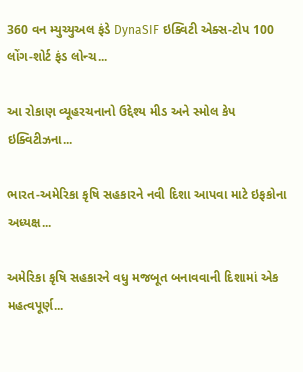360 વન મ્યુચ્યુઅલ ફંડે DynaSIF ઇક્વિટી એક્સ-ટોપ 100 લોંગ-શોર્ટ ફંડ લોન્ચ...

આ રોકાણ વ્યૂહરચનાનો ઉદ્દેશ્ય મીડ અને સ્મોલ કેપ ઇક્વિટીઝના...

ભારત-અમેરિકા કૃષિ સહકારને નવી દિશા આપવા માટે ઇફકોના અધ્યક્ષ...

અમેરિકા કૃષિ સહકારને વધુ મજબૂત બનાવવાની દિશામાં એક મહત્વપૂર્ણ...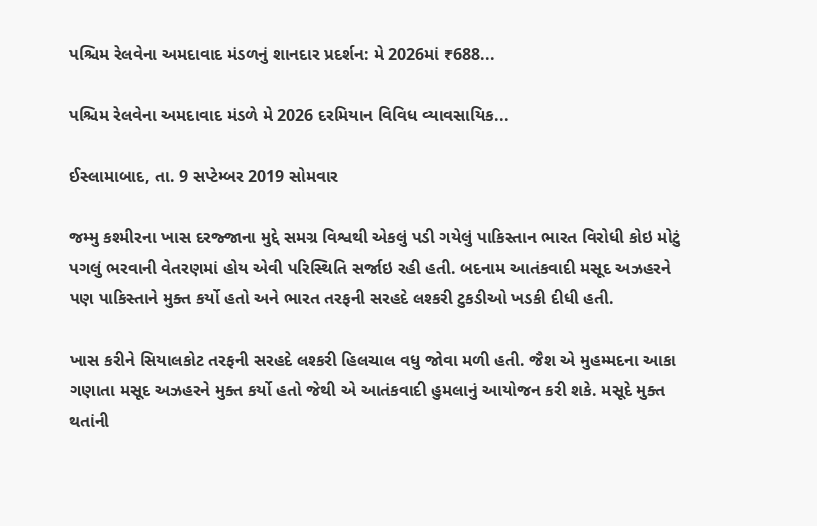પશ્ચિમ રેલવેના અમદાવાદ મંડળનું શાનદાર પ્રદર્શન: મે 2026માં ₹688...

પશ્ચિમ રેલવેના અમદાવાદ મંડળે મે 2026 દરમિયાન વિવિધ વ્યાવસાયિક...

ઈસ્લામાબાદ, તા. 9 સપ્ટેમ્બર 2019 સોમવાર

જમ્મુ કશ્મીરના ખાસ દરજ્જાના મુદ્દે સમગ્ર વિશ્વથી એકલું પડી ગયેલું પાકિસ્તાન ભારત વિરોધી કોઇ મોટું પગલું ભરવાની વેતરણમાં હોય એવી પરિસ્થિતિ સર્જાઇ રહી હતી. બદનામ આતંકવાદી મસૂદ અઝહરને પણ પાકિસ્તાને મુક્ત કર્યો હતો અને ભારત તરફની સરહદે લશ્કરી ટુકડીઓ ખડકી દીધી હતી.

ખાસ કરીને સિયાલકોટ તરફની સરહદે લશ્કરી હિલચાલ વધુ જોવા મળી હતી. જૈશ એ મુહમ્મદના આકા ગણાતા મસૂદ અઝહરને મુક્ત કર્યો હતો જેથી એ આતંકવાદી હુમલાનું આયોજન કરી શકે. મસૂદે મુક્ત થતાંની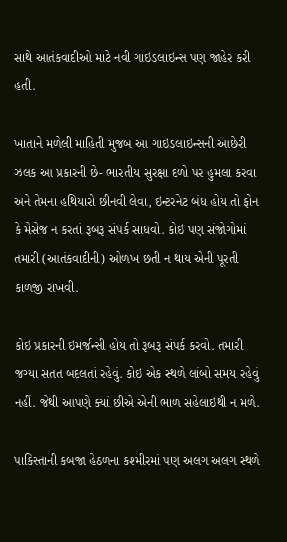સાથે આતંકવાદીઓ માટે નવી ગાઇડલાઇન્સ પણ જાહેર કરી હતી.

ખાતાને મળેલી માહિતી મુજબ આ ગાઇડલાઇન્સની આછેરી ઝલક આ પ્રકારની છે- ભારતીય સુરક્ષા દળો પર હુમલા કરવા અને તેમના હથિયારો છીનવી લેવા, ઇન્ટરનેટ બંધ હોય તો ફોન કે મેસેજ ન કરતાં રૂબરૂ સંપર્ક સાધવો. કોઇ પણ સંજોગોમાં તમારી (આતંકવાદીની) ઓળખ છતી ન થાય એની પૂરતી કાળજી રાખવી.

કોઇ પ્રકારની ઇમર્જન્સી હોય તો રૂબરૂ સંપર્ક કરવો. તમારી જગ્યા સતત બદલતાં રહેવું. કોઇ એક સ્થળે લાંબો સમય રહેવું નહીં. જેથી આપણે ક્યાં છીએ એની ભાળ સહેલાઇથી ન મળે.

પાકિસ્તાની કબજા હેઠળના કશ્મીરમાં પણ અલગ અલગ સ્થળે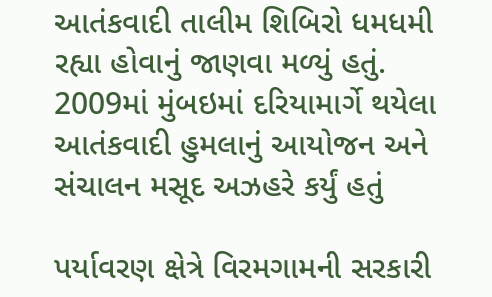આતંકવાદી તાલીમ શિબિરો ધમધમી રહ્યા હોવાનું જાણવા મળ્યું હતું. 2009માં મુંબઇમાં દરિયામાર્ગે થયેલા આતંકવાદી હુમલાનું આયોજન અને સંચાલન મસૂદ અઝહરે કર્યું હતું

પર્યાવરણ ક્ષેત્રે વિરમગામની સરકારી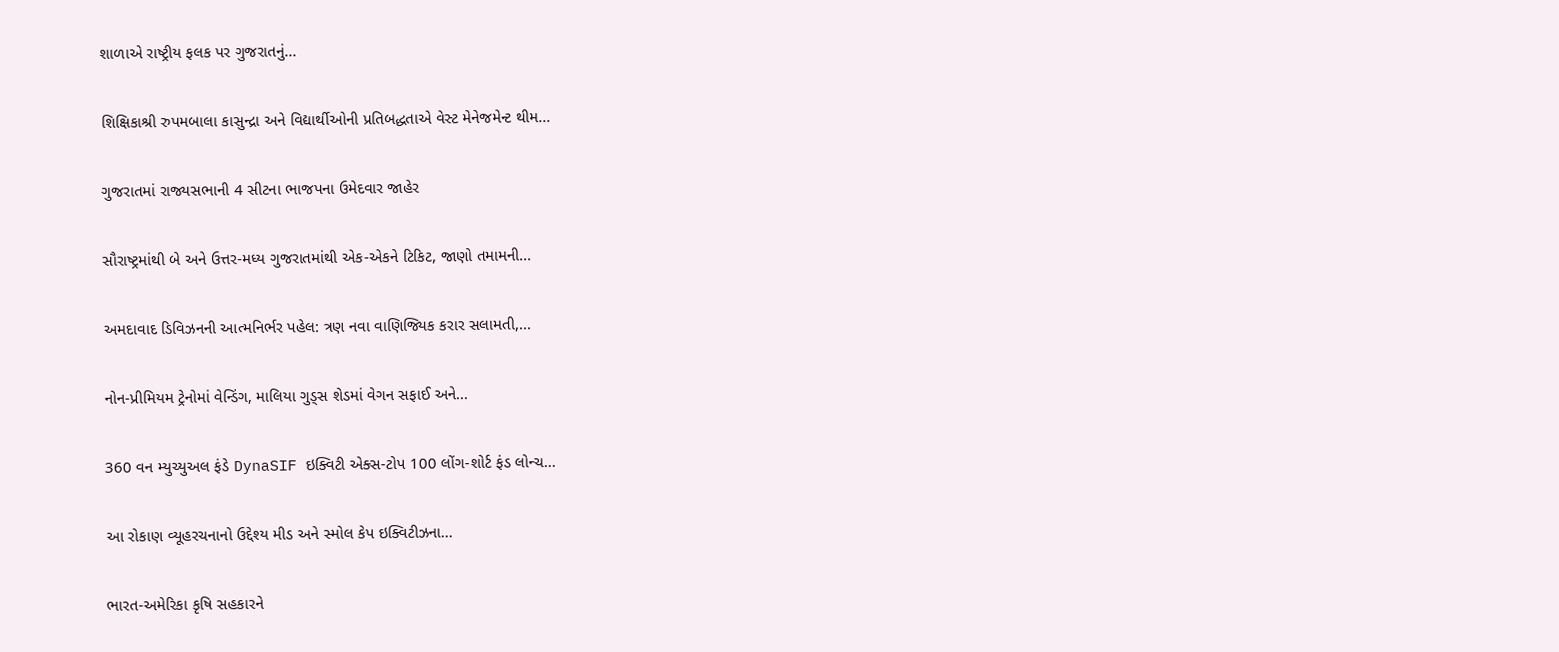શાળાએ રાષ્ટ્રીય ફલક પર ગુજરાતનું...

શિક્ષિકાશ્રી રુપમબાલા કાસુન્દ્રા અને વિદ્યાર્થીઓની પ્રતિબદ્ધતાએ વેસ્ટ મેનેજમેન્ટ થીમ...

ગુજરાતમાં રાજ્યસભાની 4 સીટના ભાજપના ઉમેદવાર જાહેર

સૌરાષ્ટ્રમાંથી બે અને ઉત્તર-મધ્ય ગુજરાતમાંથી એક-એકને ટિકિટ, જાણો તમામની...

અમદાવાદ ડિવિઝનની આત્મનિર્ભર પહેલ: ત્રણ નવા વાણિજ્યિક કરાર સલામતી,...

નોન-પ્રીમિયમ ટ્રેનોમાં વેન્ડિંગ, માલિયા ગુડ્સ શેડમાં વેગન સફાઈ અને...

360 વન મ્યુચ્યુઅલ ફંડે DynaSIF ઇક્વિટી એક્સ-ટોપ 100 લોંગ-શોર્ટ ફંડ લોન્ચ...

આ રોકાણ વ્યૂહરચનાનો ઉદ્દેશ્ય મીડ અને સ્મોલ કેપ ઇક્વિટીઝના...

ભારત-અમેરિકા કૃષિ સહકારને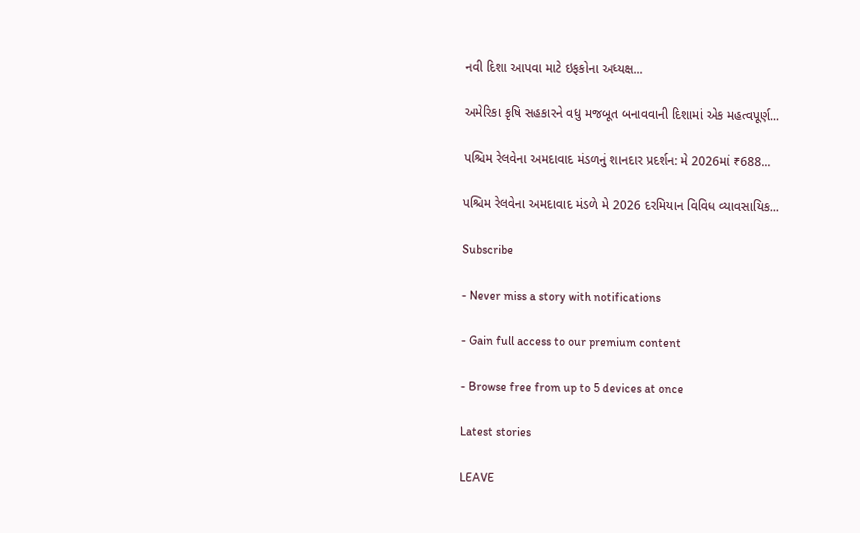નવી દિશા આપવા માટે ઇફકોના અધ્યક્ષ...

અમેરિકા કૃષિ સહકારને વધુ મજબૂત બનાવવાની દિશામાં એક મહત્વપૂર્ણ...

પશ્ચિમ રેલવેના અમદાવાદ મંડળનું શાનદાર પ્રદર્શન: મે 2026માં ₹688...

પશ્ચિમ રેલવેના અમદાવાદ મંડળે મે 2026 દરમિયાન વિવિધ વ્યાવસાયિક...

Subscribe

- Never miss a story with notifications

- Gain full access to our premium content

- Browse free from up to 5 devices at once

Latest stories

LEAVE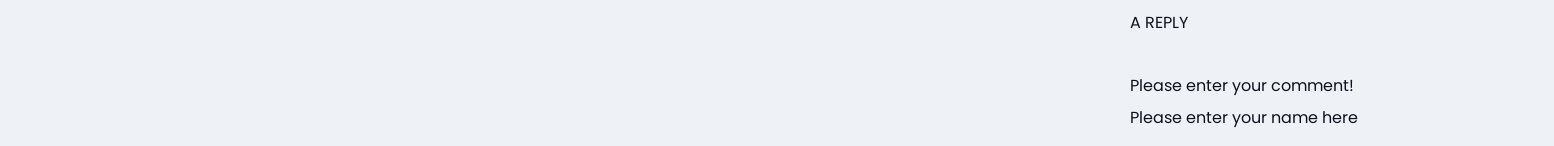A REPLY

Please enter your comment!
Please enter your name here